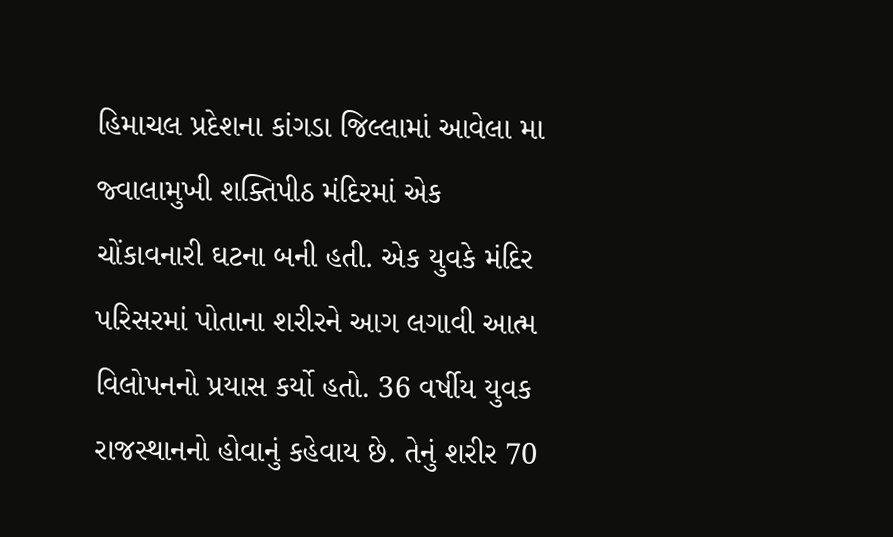હિમાચલ પ્રદેશના કાંગડા જિલ્લામાં આવેલા મા જ્વાલામુખી શક્તિપીઠ મંદિરમાં એક ચોંકાવનારી ઘટના બની હતી. એક યુવકે મંદિર પરિસરમાં પોતાના શરીરને આગ લગાવી આત્મ વિલોપનનો પ્રયાસ કર્યો હતો. 36 વર્ષીય યુવક રાજસ્થાનનો હોવાનું કહેવાય છે. તેનું શરીર 70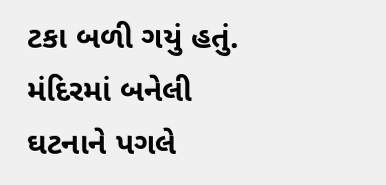ટકા બળી ગયું હતું. મંદિરમાં બનેલી ઘટનાને પગલે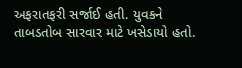અફરાતફરી સર્જાઈ હતી. યુવકને તાબડતોબ સારવાર માટે ખસેડાયો હતો.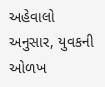અહેવાલો અનુસાર, યુવકની ઓળખ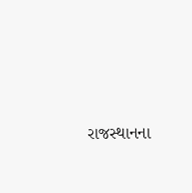રાજસ્થાનના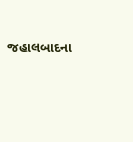જહાલબાદના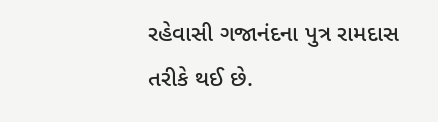રહેવાસી ગજાનંદના પુત્ર રામદાસ તરીકે થઈ છે.